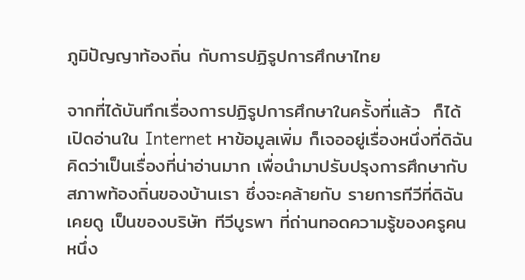ภูมิปัญญาท้องถิ่น กับการปฏิรูปการศึกษาไทย

จากที่ได้บันทึกเรื่องการปฏิรูปการศึกษาในครั้งที่แล้ว  ก็ได้เปิดอ่านใน Internet หาข้อมูลเพิ่ม ก็เจออยู่เรื่องหนึ่งที่ดิฉันคิดว่าเป็นเรื่องที่น่าอ่านมาก เพื่อนำมาปรับปรุงการศึกษากับสภาพท้องถิ่นของบ้านเรา ซึ่งจะคล้ายกับ รายการทีวีที่ดิฉันเคยดู เป็นของบริษัท ทีวีบูรพา ที่ถ่านทอดความรู้ของครูคนหนึ่ง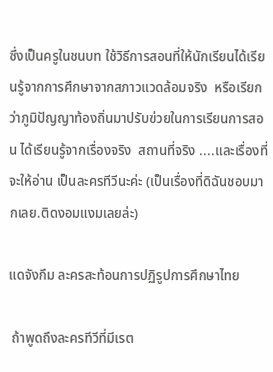ซึ่งเป็นครูในชนบท ใช้วิธีการสอนที่ให้นักเรียนได้เรียนรู้จากการศึกษาจากสภาวแวดล้อมจริง  หรือเรียกว่าภูมิปัญญาท้องถิ่นมาปรับฃ่วยในการเรียนการสอน ได้เรียนรู้จากเรื่องจริง  สถานที่จริง ....และเรื่องที่จะให้อ่าน เป็นละครทีวีนะค่ะ (เป็นเรื่องที่ดิฉันชอบมากเลย.ติดงอมแงมเลยล่ะ)

แดจังกึม ละครสะท้อนการปฏิรูปการศึกษาไทย

 ถ้าพูดถึงละครทีวีที่มีเรต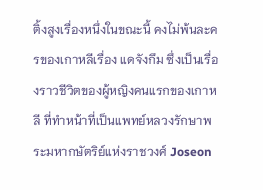ติ้งสูงเรื่องหนึ่งในขณะนี้ คงไม่พ้นละครของเกาหลีเรื่อง แดจังกึม ซึ่งเป็นเรื่องราวชีวิตของผู้หญิงคนแรกของเกาหลี ที่ทำหน้าที่เป็นแพทย์หลวงรักษาพระมหากษัตริย์แห่งราชวงศ์ Joseon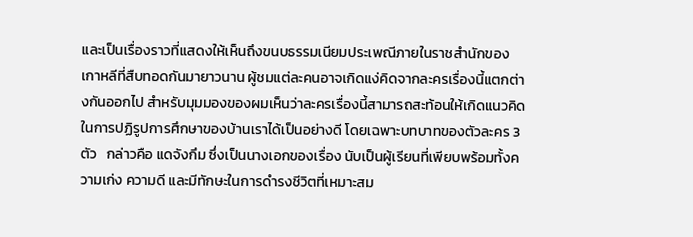และเป็นเรื่องราวที่แสดงให้เห็นถึงขนบธรรมเนียมประเพณีภายในราชสำนักของเกาหลีที่สืบทอดกันมายาวนาน ผู้ชมแต่ละคนอาจเกิดแง่คิดจากละครเรื่องนี้แตกต่างกันออกไป สำหรับมุมมองของผมเห็นว่าละครเรื่องนี้สามารถสะท้อนให้เกิดแนวคิดในการปฏิรูปการศึกษาของบ้านเราได้เป็นอย่างดี โดยเฉพาะบทบาทของตัวละคร 3 ตัว   กล่าวคือ แดจังกึม ซึ่งเป็นนางเอกของเรื่อง นับเป็นผู้เรียนที่เพียบพร้อมทั้งความเก่ง ความดี และมีทักษะในการดำรงชีวิตที่เหมาะสม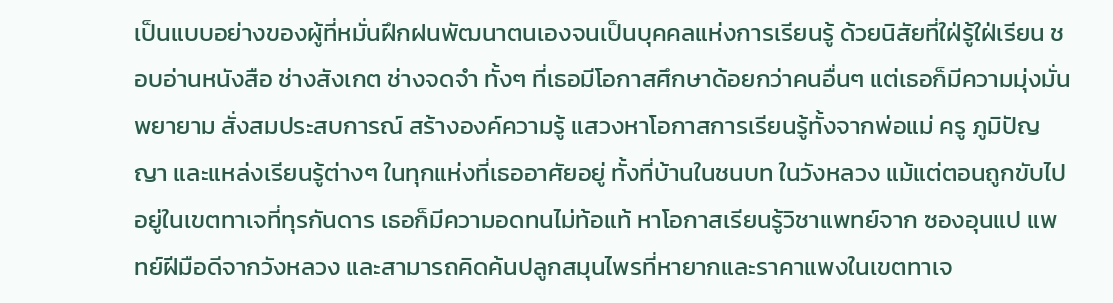เป็นแบบอย่างของผู้ที่หมั่นฝึกฝนพัฒนาตนเองจนเป็นบุคคลแห่งการเรียนรู้ ด้วยนิสัยที่ใฝ่รู้ใฝ่เรียน ชอบอ่านหนังสือ ช่างสังเกต ช่างจดจำ ทั้งๆ ที่เธอมีโอกาสศึกษาด้อยกว่าคนอื่นๆ แต่เธอก็มีความมุ่งมั่นพยายาม สั่งสมประสบการณ์ สร้างองค์ความรู้ แสวงหาโอกาสการเรียนรู้ทั้งจากพ่อแม่ ครู ภูมิปัญญา และแหล่งเรียนรู้ต่างๆ ในทุกแห่งที่เธออาศัยอยู่ ทั้งที่บ้านในชนบท ในวังหลวง แม้แต่ตอนถูกขับไปอยู่ในเขตทาเจที่ทุรกันดาร เธอก็มีความอดทนไม่ท้อแท้ หาโอกาสเรียนรู้วิชาแพทย์จาก ซองอุนแป แพทย์ฝีมือดีจากวังหลวง และสามารถคิดค้นปลูกสมุนไพรที่หายากและราคาแพงในเขตทาเจ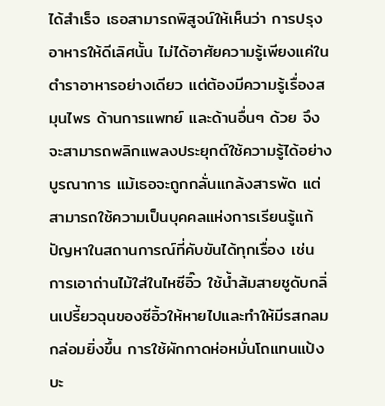ได้สำเร็จ เธอสามารถพิสูจน์ให้เห็นว่า การปรุงอาหารให้ดีเลิศนั้น ไม่ได้อาศัยความรู้เพียงแค่ในตำราอาหารอย่างเดียว แต่ต้องมีความรู้เรื่องสมุนไพร ด้านการแพทย์ และด้านอื่นๆ ด้วย จึงจะสามารถพลิกแพลงประยุกต์ใช้ความรู้ได้อย่างบูรณาการ แม้เธอจะถูกกลั่นแกล้งสารพัด แต่สามารถใช้ความเป็นบุคคลแห่งการเรียนรู้แก้ปัญหาในสถานการณ์ที่คับขันได้ทุกเรื่อง เช่น การเอาถ่านไม้ใส่ในไหซีอิ๊ว ใช้น้ำส้มสายชูดับกลิ่นเปรี้ยวฉุนของซีอิ้วให้หายไปและทำให้มีรสกลมกล่อมยิ่งขึ้น การใช้ผักกาดห่อหมั่นโถแทนแป้งบะ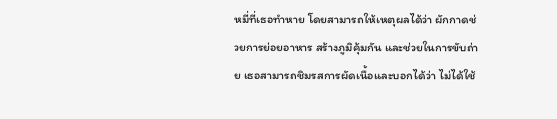หมี่ที่เธอทำหาย โดยสามารถให้เหตุผลได้ว่า ผักกาดช่วยการย่อยอาหาร สร้างภูมิคุ้มกัน และช่วยในการขับถ่าย เธอสามารถชิมรสการผัดเนื้อและบอกได้ว่า ไม่ได้ใช้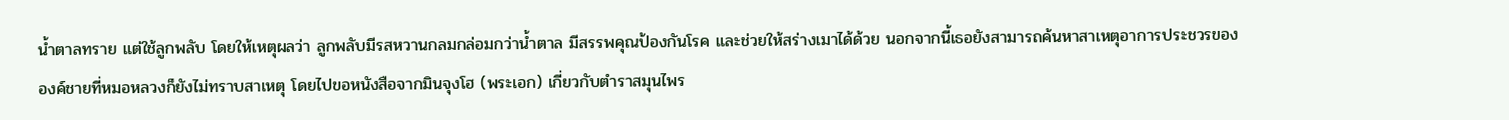น้ำตาลทราย แต่ใช้ลูกพลับ โดยให้เหตุผลว่า ลูกพลับมีรสหวานกลมกล่อมกว่าน้ำตาล มีสรรพคุณป้องกันโรค และช่วยให้สร่างเมาได้ด้วย นอกจากนี้เธอยังสามารถค้นหาสาเหตุอาการประชวรขององค์ชายที่หมอหลวงก็ยังไม่ทราบสาเหตุ โดยไปขอหนังสือจากมินจุงโฮ (พระเอก) เกี่ยวกับตำราสมุนไพร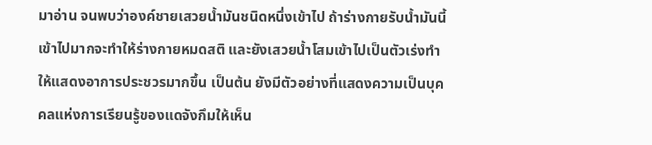มาอ่าน จนพบว่าองค์ชายเสวยน้ำมันชนิดหนึ่งเข้าไป ถ้าร่างกายรับน้ำมันนี้เข้าไปมากจะทำให้ร่างกายหมดสติ และยังเสวยน้ำโสมเข้าไปเป็นตัวเร่งทำให้แสดงอาการประชวรมากขึ้น เป็นต้น ยังมีตัวอย่างที่แสดงความเป็นบุคคลแห่งการเรียนรู้ของแดจังกึมให้เห็น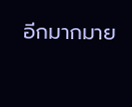อีกมากมาย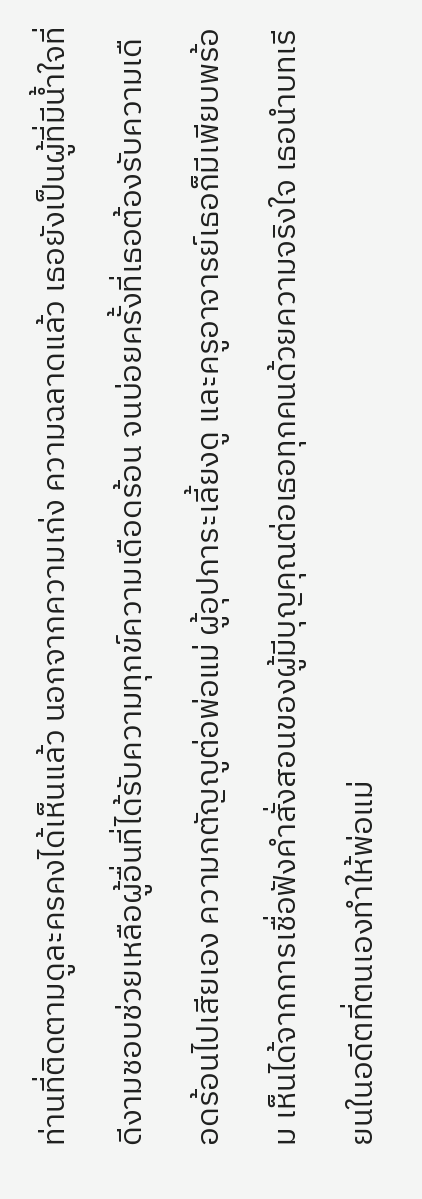ท่านที่ติดตามดูละครคงได้เห็นแล้ว นอกจากความเก่ง ความฉลาดแล้ว เธอยังเป็นผู้ที่มีน้ำใจที่ดีงามชอบช่วยเหลือผู้อื่นที่ได้รับความทุกข์ความเดือดร้อน จนบ่อยครั้งที่เธอต้องรับความเดือดร้อนไปเสียเอง ความกตัญญูต่อพ่อแม่ ผู้อุปการะเลี้ยงดู และครูอาจารย์เธอก็มีเพียบพร้อม เห็นได้จากการเชื่อฟังคำสั่งสอนของผู้มีบุญคุณต่อเธอทุกคนด้วยความจริงใจ เธอนำบทเรียนในอดีตที่ตนเองทำให้พ่อแม่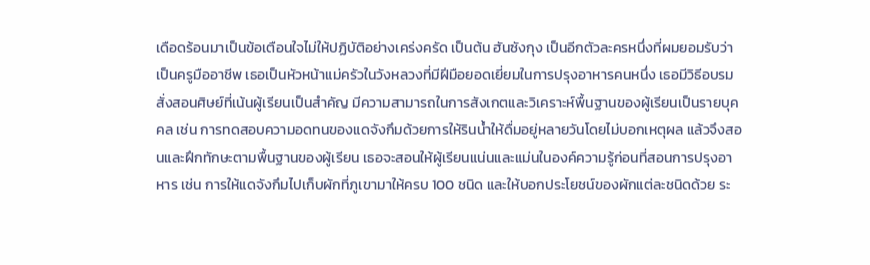เดือดร้อนมาเป็นข้อเตือนใจไม่ให้ปฏิบัติอย่างเคร่งครัด เป็นต้น ฮันซังกุง เป็นอีกตัวละครหนึ่งที่ผมยอมรับว่าเป็นครูมืออาชีพ เธอเป็นหัวหน้าแม่ครัวในวังหลวงที่มีฝีมือยอดเยี่ยมในการปรุงอาหารคนหนึ่ง เธอมีวิธีอบรมสั่งสอนศิษย์ที่เน้นผู้เรียนเป็นสำคัญ มีความสามารถในการสังเกตและวิเคราะห์พื้นฐานของผู้เรียนเป็นรายบุคคล เช่น การทดสอบความอดทนของแดจังกึมด้วยการให้รินน้ำให้ดื่มอยู่หลายวันโดยไม่บอกเหตุผล แล้วจึงสอนและฝึกทักษะตามพื้นฐานของผู้เรียน เธอจะสอนให้ผู้เรียนแน่นและแม่นในองค์ความรู้ก่อนที่สอนการปรุงอาหาร เช่น การให้แดจังกึมไปเก็บผักที่ภูเขามาให้ครบ 100 ชนิด และให้บอกประโยชน์ของผักแต่ละชนิดด้วย ระ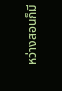หว่างสอนก็มี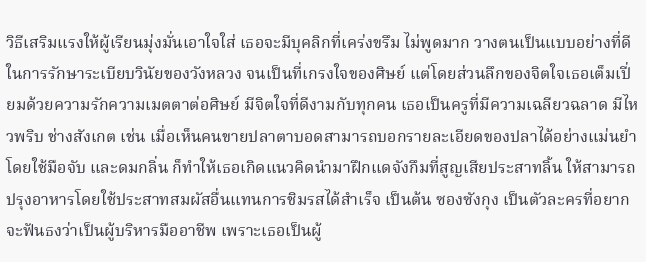วิธีเสริมแรงให้ผู้เรียนมุ่งมั่นเอาใจใส่ เธอจะมีบุคลิกที่เคร่งขรึม ไม่พูดมาก วางตนเป็นแบบอย่างที่ดีในการรักษาระเบียบวินัยของวังหลวง จนเป็นที่เกรงใจของศิษย์ แต่โดยส่วนลึกของจิตใจเธอเต็มเปี่ยมด้วยความรักความเมตตาต่อศิษย์ มีจิตใจที่ดีงามกับทุกคน เธอเป็นครูที่มีความเฉลียวฉลาด มีไหวพริบ ช่างสังเกต เช่น เมื่อเห็นคนขายปลาตาบอดสามารถบอกรายละเอียดของปลาได้อย่างแม่นยำโดยใช้มือจับ และดมกลิ่น ก็ทำให้เธอเกิดแนวคิดนำมาฝึกแดจังกึมที่สูญเสียประสาทลิ้น ให้สามารถปรุงอาหารโดยใช้ประสาทสมผัสอื่นแทนการชิมรสได้สำเร็จ เป็นต้น ซองซังกุง เป็นตัวละครที่อยากจะฟันธงว่าเป็นผู้บริหารมืออาชีพ เพราะเธอเป็นผู้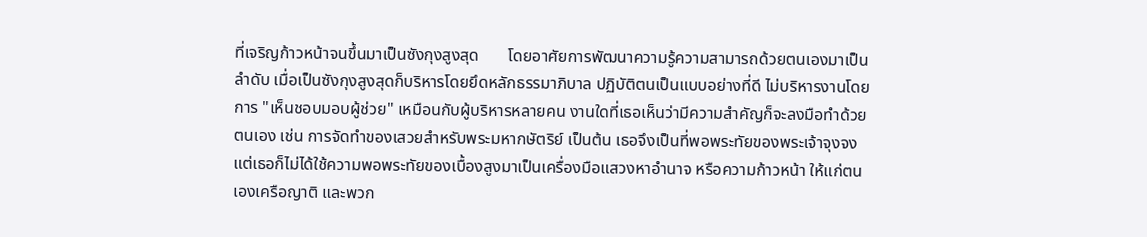ที่เจริญก้าวหน้าจนขึ้นมาเป็นซังกุงสูงสุด       โดยอาศัยการพัฒนาความรู้ความสามารถด้วยตนเองมาเป็นลำดับ เมื่อเป็นซังกุงสูงสุดก็บริหารโดยยึดหลักธรรมาภิบาล ปฏิบัติตนเป็นแบบอย่างที่ดี ไม่บริหารงานโดยการ "เห็นชอบมอบผู้ช่วย" เหมือนกับผู้บริหารหลายคน งานใดที่เธอเห็นว่ามีความสำคัญก็จะลงมือทำด้วยตนเอง เช่น การจัดทำของเสวยสำหรับพระมหากษัตริย์ เป็นต้น เธอจึงเป็นที่พอพระทัยของพระเจ้าจุงจง แต่เธอก็ไม่ได้ใช้ความพอพระทัยของเบื้องสูงมาเป็นเครื่องมือแสวงหาอำนาจ หรือความก้าวหน้า ให้แก่ตนเองเครือญาติ และพวก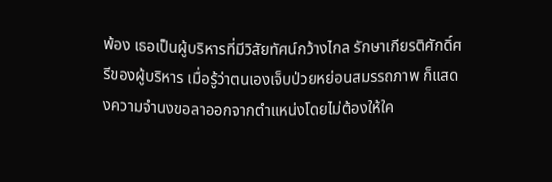พ้อง เธอเป็นผู้บริหารที่มีวิสัยทัศน์กว้างไกล รักษาเกียรติศักดิ์ศรีของผู้บริหาร เมื่อรู้ว่าตนเองเจ็บป่วยหย่อนสมรรถภาพ ก็แสดงความจำนงขอลาออกจากตำแหน่งโดยไม่ต้องให้ใค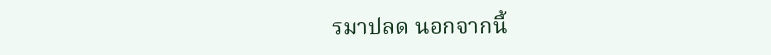รมาปลด นอกจากนี้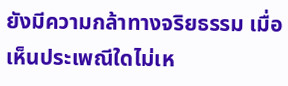ยังมีความกล้าทางจริยธรรม เมื่อเห็นประเพณีใดไม่เห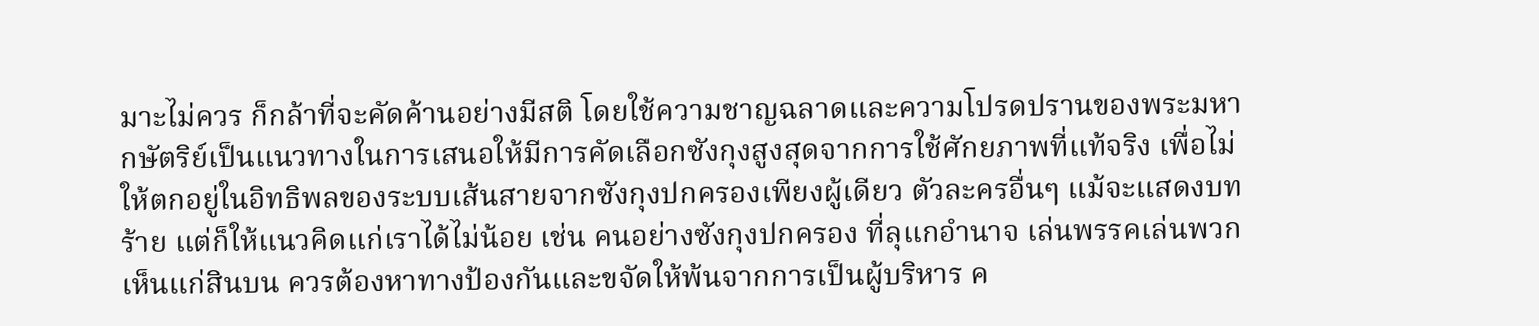มาะไม่ควร ก็กล้าที่จะคัดค้านอย่างมีสติ โดยใช้ความชาญฉลาดและความโปรดปรานของพระมหากษัตริย์เป็นแนวทางในการเสนอให้มีการคัดเลือกซังกุงสูงสุดจากการใช้ศักยภาพที่แท้จริง เพื่อไม่ให้ตกอยู่ในอิทธิพลของระบบเส้นสายจากซังกุงปกครองเพียงผู้เดียว ตัวละครอื่นๆ แม้จะแสดงบทร้าย แต่ก็ให้แนวคิดแก่เราได้ไม่น้อย เช่น คนอย่างซังกุงปกครอง ที่ลุแกอำนาจ เล่นพรรคเล่นพวก เห็นแก่สินบน ควรต้องหาทางป้องกันและขจัดให้พ้นจากการเป็นผู้บริหาร ค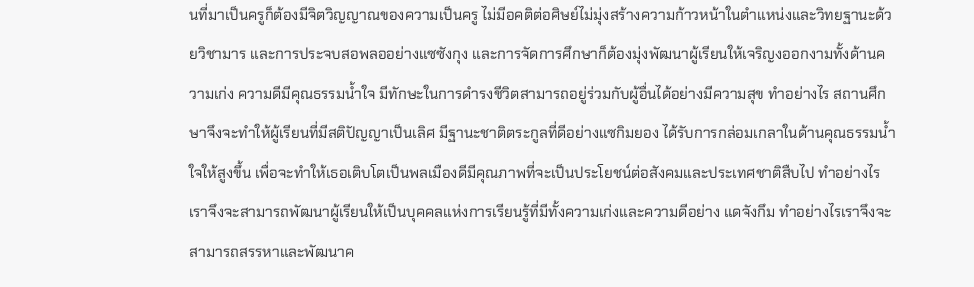นที่มาเป็นครูก็ต้องมีจิตวิญญาณของความเป็นครู ไม่มีอคติต่อศิษย์ไม่มุ่งสร้างความก้าวหน้าในตำแหน่งและวิทยฐานะด้วยวิชามาร และการประจบสอพลออย่างแซซังกุง และการจัดการศึกษาก็ต้องมุ่งพัฒนาผู้เรียนให้เจริญงออกงามทั้งด้านความเก่ง ความดีมีคุณธรรมน้ำใจ มีทักษะในการดำรงชีวิตสามารถอยู่ร่วมกับผู้อื่นได้อย่างมีความสุข ทำอย่างไร สถานศึกษาจึงจะทำให้ผู้เรียนที่มีสติปัญญาเป็นเลิศ มีฐานะชาติตระกูลที่ดีอย่างแซกิมยอง ได้รับการกล่อมเกลาในด้านคุณธรรมน้ำใจให้สูงขึ้น เพื่อจะทำให้เธอเติบโตเป็นพลเมืองดีมีคุณภาพที่จะเป็นประโยชน์ต่อสังคมและประเทศชาติสืบไป ทำอย่างไรเราจึงจะสามารถพัฒนาผู้เรียนให้เป็นบุคคลแห่งการเรียนรู้ที่มีทั้งความเก่งและความดีอย่าง แดจังกึม ทำอย่างไรเราจึงจะสามารถสรรหาและพัฒนาค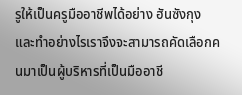รูให้เป็นครูมืออาชีพได้อย่าง ฮันซังกุง และทำอย่างไรเราจึงจะสามารถคัดเลือกคนมาเป็นผู้บริหารที่เป็นมืออาชี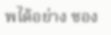พได้อย่าง ซอง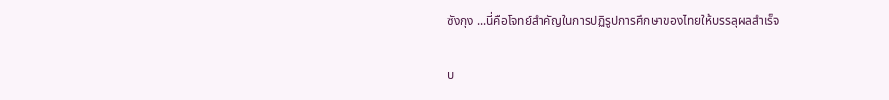ซังกุง ...นี่คือโจทย์สำคัญในการปฏิรูปการศึกษาของไทยให้บรรลุผลสำเร็จ

บ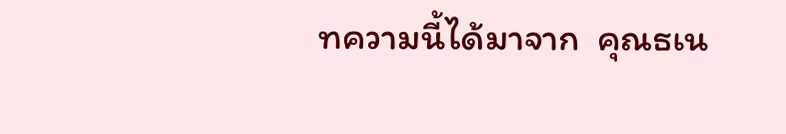ทความนี้ได้มาจาก  คุณธเน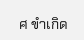ศ ขำเกิด